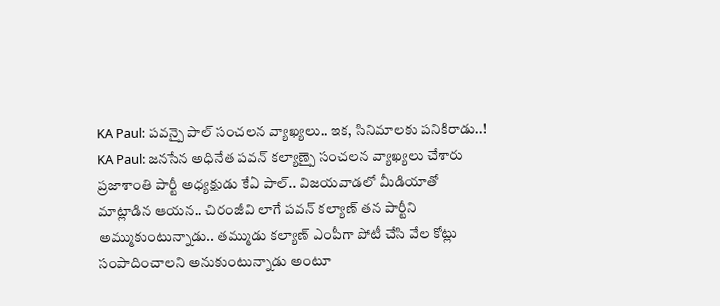KA Paul: పవన్పై పాల్ సంచలన వ్యాఖ్యలు.. ఇక, సినిమాలకు పనికిరాడు..!
KA Paul: జనసేన అధినేత పవన్ కల్యాణ్పై సంచలన వ్యాఖ్యలు చేశారు ప్రజాశాంతి పార్టీ అధ్యక్షుడు కేఏ పాల్.. విజయవాడలో మీడియాతో మాట్లాడిన ఆయన.. చిరంజీవి లాగే పవన్ కల్యాణ్ తన పార్టీని అమ్ముకుంటున్నాడు.. తమ్ముడు కల్యాణ్ ఎంపీగా పోటీ చేసి వేల కోట్లు సంపాదించాలని అనుకుంటున్నాడు అంటూ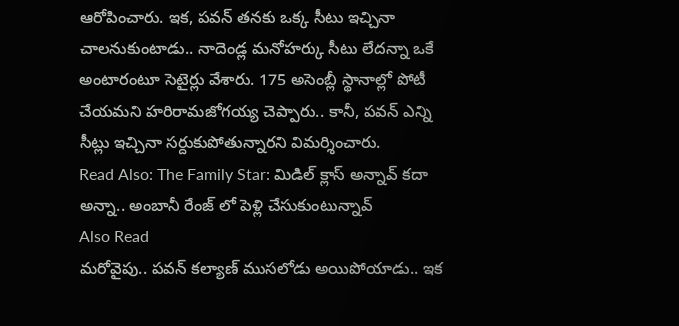ఆరోపించారు. ఇక, పవన్ తనకు ఒక్క సీటు ఇచ్చినా చాలనుకుంటాడు.. నాదెండ్ల మనోహర్కు సీటు లేదన్నా ఒకే అంటారంటూ సెటైర్లు వేశారు. 175 అసెంబ్లీ స్థానాల్లో పోటీ చేయమని హరిరామజోగయ్య చెప్పారు.. కానీ, పవన్ ఎన్ని సీట్లు ఇచ్చినా సర్దుకుపోతున్నారని విమర్శించారు.
Read Also: The Family Star: మిడిల్ క్లాస్ అన్నావ్ కదా అన్నా.. అంబానీ రేంజ్ లో పెళ్లి చేసుకుంటున్నావ్
Also Read
మరోవైపు.. పవన్ కల్యాణ్ ముసలోడు అయిపోయాడు.. ఇక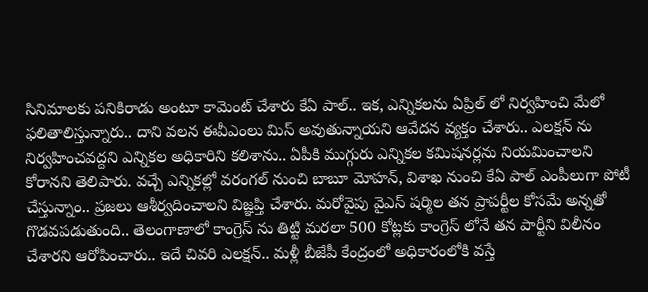సినిమాలకు పనికిరాడు అంటూ కామెంట్ చేశారు కేఏ పాల్.. ఇక, ఎన్నికలను ఏప్రిల్ లో నిర్వహించి మేలో ఫలితాలిస్తున్నారు.. దాని వలన ఈవీఎంలు మిస్ అవుతున్నాయని ఆవేదన వ్యక్తం చేశారు.. ఎలక్షన్ ను నిర్వహించవద్దని ఎన్నికల అధికారిని కలిశాను.. ఏపీకి ముగ్గురు ఎన్నికల కమిషనర్లను నియమించాలని కోరానని తెలిపారు. వచ్చే ఎన్నికల్లో వరంగల్ నుంచి బాబూ మోహన్, విశాఖ నుంచి కేఏ పాల్ ఎంపీలుగా పోటీ చేస్తున్నాం.. ప్రజలు ఆశీర్వదించాలని విజ్ఞప్తి చేశారు. మరోవైపు వైఎస్ షర్మిల తన ప్రాపర్టీల కోసమే అన్నతో గొడవపడుతుంది.. తెలంగాణాలో కాంగ్రెస్ ను తిట్టి మరలా 500 కోట్లకు కాంగ్రెస్ లోనే తన పార్టీని విలీనం చేశారని ఆరోపించారు.. ఇదే చివరి ఎలక్షన్.. మళ్లీ బీజేపీ కేంద్రంలో అధికారంలోకి వస్తే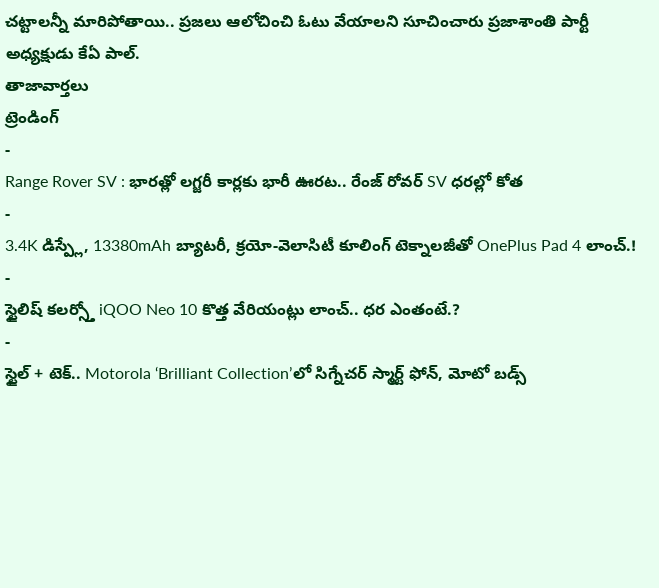చట్టాలన్నీ మారిపోతాయి.. ప్రజలు ఆలోచించి ఓటు వేయాలని సూచించారు ప్రజాశాంతి పార్టీ అధ్యక్షుడు కేఏ పాల్.
తాజావార్తలు
ట్రెండింగ్
-
Range Rover SV : భారత్లో లగ్జరీ కార్లకు భారీ ఊరట.. రేంజ్ రోవర్ SV ధరల్లో కోత
-
3.4K డిస్ప్లే, 13380mAh బ్యాటరీ, క్రయో-వెలాసిటీ కూలింగ్ టెక్నాలజీతో OnePlus Pad 4 లాంచ్.!
-
స్టైలిష్ కలర్స్తో iQOO Neo 10 కొత్త వేరియంట్లు లాంచ్.. ధర ఎంతంటే.?
-
స్టైల్ + టెక్.. Motorola ‘Brilliant Collection’లో సిగ్నేచర్ స్మార్ట్ ఫోన్, మోటో బడ్స్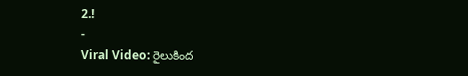2.!
-
Viral Video: రైలుకింద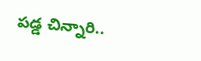పడ్డ చిన్నారి..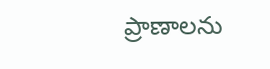ప్రాణాలను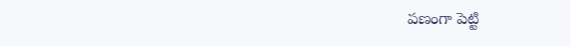పణంగా పెట్టి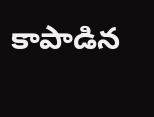కాపాడిన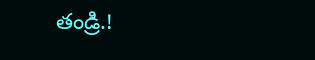తండ్రి.!